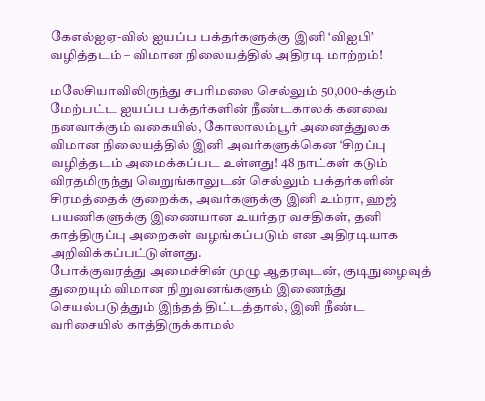கேஎல்ஐஏ-வில் ஐயப்ப பக்தர்களுக்கு இனி ‘விஐபி’ வழித்தடம் – விமான நிலையத்தில் அதிரடி மாற்றம்!

மலேசியாவிலிருந்து சபரிமலை செல்லும் 50,000-க்கும் மேற்பட்ட ஐயப்ப பக்தர்களின் நீண்டகாலக் கனவை நனவாக்கும் வகையில், கோலாலம்பூர் அனைத்துலக விமான நிலையத்தில் இனி அவர்களுக்கென ‘சிறப்பு வழித்தடம் அமைக்கப்பட உள்ளது! 48 நாட்கள் கடும் விரதமிருந்து வெறுங்காலுடன் செல்லும் பக்தர்களின் சிரமத்தைக் குறைக்க, அவர்களுக்கு இனி உம்ரா, ஹஜ் பயணிகளுக்கு இணையான உயர்தர வசதிகள், தனி காத்திருப்பு அறைகள் வழங்கப்படும் என அதிரடியாக அறிவிக்கப்பட்டுள்ளது.
போக்குவரத்து அமைச்சின் முழு ஆதரவுடன், குடிநுழைவுத் துறையும் விமான நிறுவனங்களும் இணைந்து செயல்படுத்தும் இந்தத் திட்டத்தால், இனி நீண்ட வரிசையில் காத்திருக்காமல்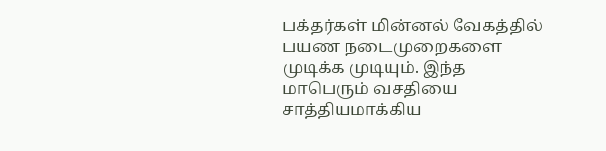பக்தர்கள் மின்னல் வேகத்தில் பயண நடைமுறைகளை முடிக்க முடியும். இந்த மாபெரும் வசதியை சாத்தியமாக்கிய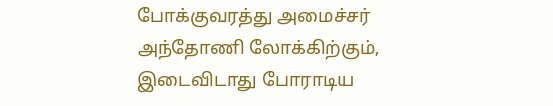போக்குவரத்து அமைச்சர் அந்தோணி லோக்கிற்கும், இடைவிடாது போராடிய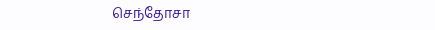செந்தோசா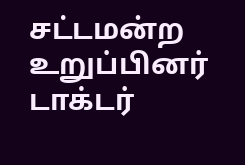சட்டமன்ற உறுப்பினர் டாக்டர்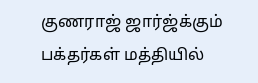குணராஜ் ஜார்ஜ்க்கும் பக்தர்கள் மத்தியில்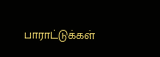பாராட்டுக்கள்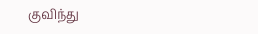குவிந்து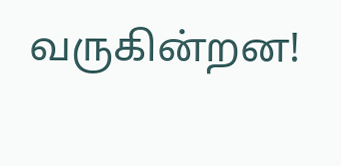வருகின்றன!